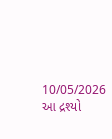10/05/2026
આ દ્રશ્યો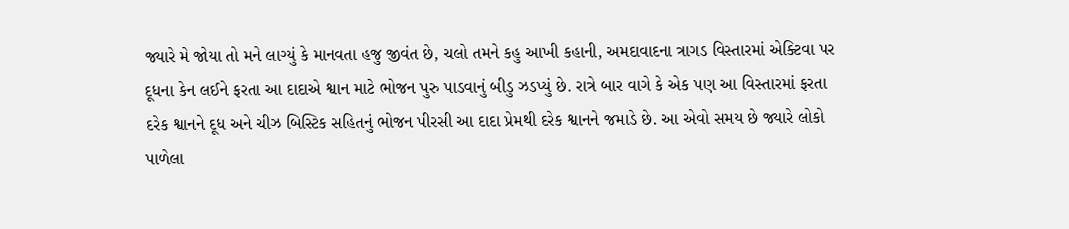જ્યારે મે જોયા તો મને લાગ્યું કે માનવતા હજુ જીવંત છે, ચલો તમને કહુ આખી કહાની, અમદાવાદના ત્રાગડ વિસ્તારમાં એક્ટિવા પર દૂધના કેન લઈને ફરતા આ દાદાએ શ્વાન માટે ભોજન પુરુ પાડવાનું બીડુ ઝડપ્યું છે. રાત્રે બાર વાગે કે એક પણ આ વિસ્તારમાં ફરતા દરેક શ્વાનને દૂધ અને ચીઝ બિસ્ટિક સહિતનું ભોજન પીરસી આ દાદા પ્રેમથી દરેક શ્વાનને જમાડે છે. આ એવો સમય છે જ્યારે લોકો પાળેલા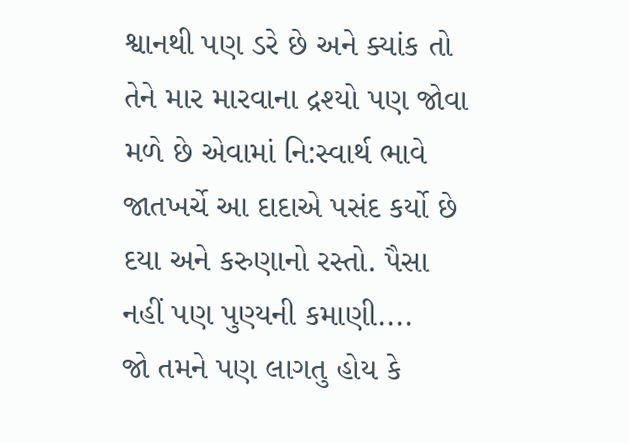શ્વાનથી પણ ડરે છે અને ક્યાંક તો તેને માર મારવાના દ્રશ્યો પણ જોવા મળે છે એવામાં નિ:સ્વાર્થ ભાવે જાતખર્ચે આ દાદાએ પસંદ કર્યો છે દયા અને કરુણાનો રસ્તો. પૈસા નહીં પણ પુણ્યની કમાણી....
જો તમને પણ લાગતુ હોય કે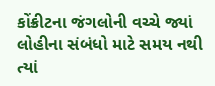કોંક્રીટના જંગલોની વચ્ચે જ્યાં લોહીના સંબંધો માટે સમય નથી ત્યાં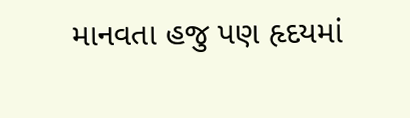માનવતા હજુ પણ હૃદયમાં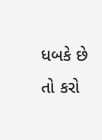ધબકે છે તો કરો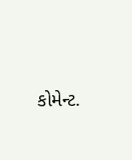કોમેન્ટ.